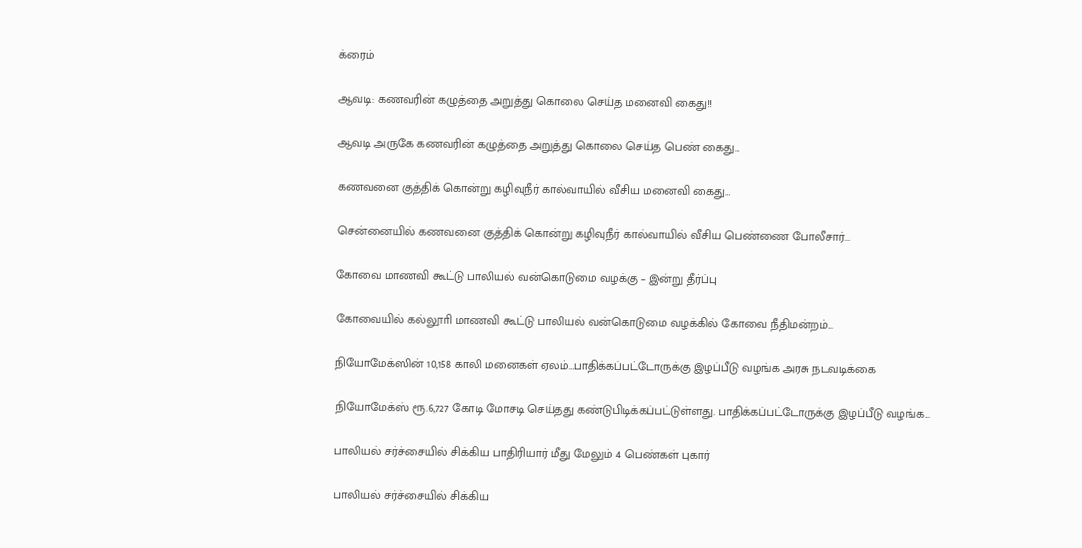க்ரைம்

ஆவடி: கணவரின் கழுத்தை அறுத்து கொலை செய்த மனைவி கைது!!

ஆவடி அருகே கணவரின் கழுத்தை அறுத்து கொலை செய்த பெண் கைது...

கணவனை குத்திக் கொன்று கழிவுநீர் கால்வாயில் வீசிய மனைவி கைது…

சென்னையில் கணவனை குத்திக் கொன்று கழிவுநீர் கால்வாயில் வீசிய பெண்ணை போலீசார்...

கோவை மாணவி கூட்டு பாலியல் வன்கொடுமை வழக்கு – இன்று தீர்ப்பு

கோவையில் கல்லூாி மாணவி கூட்டு பாலியல் வன்கொடுமை வழக்கில் கோவை நீதிமன்றம்...

நியோமேக்ஸின் 10,158 காலி மனைகள் ஏலம்…பாதிக்கப்பட்டோருக்கு இழப்பீடு வழங்க அரசு நடவடிக்கை

நியோமேக்ஸ் ரூ.6,727 கோடி மோசடி செய்தது கண்டுபிடிக்கப்பட்டுள்ளது. பாதிக்கப்பட்டோருக்கு இழப்பீடு வழங்க...

பாலியல் சர்ச்சையில் சிக்கிய பாதிரியார் மீது மேலும் 4 பெண்கள் புகார்

பாலியல் சர்ச்சையில் சிக்கிய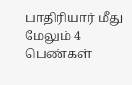பாதிரியார் மீது மேலும் 4 பெண்கள்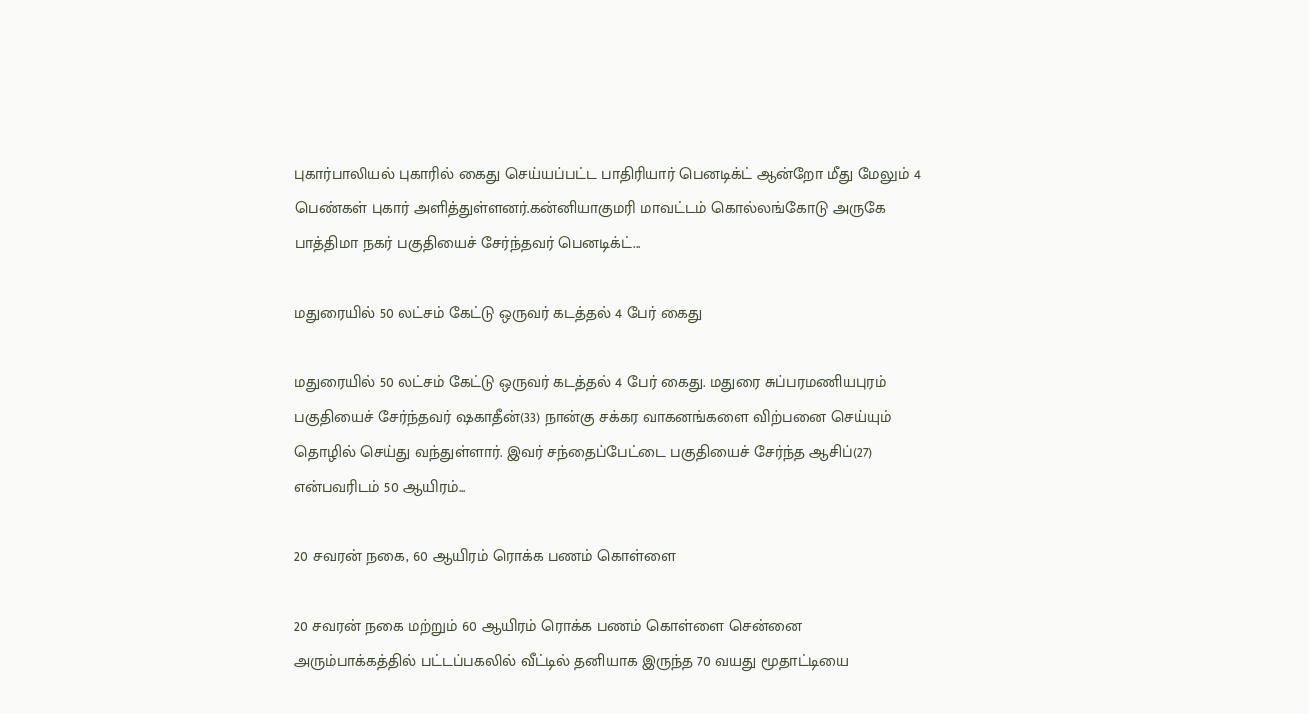புகார்பாலியல் புகாரில் கைது செய்யப்பட்ட பாதிரியார் பெனடிக்ட் ஆன்றோ மீது மேலும் 4 பெண்கள் புகார் அளித்துள்ளனர்.கன்னியாகுமரி மாவட்டம் கொல்லங்கோடு அருகே பாத்திமா நகர் பகுதியைச் சேர்ந்தவர் பெனடிக்ட்...

மதுரையில் 50 லட்சம் கேட்டு ஒருவர் கடத்தல் 4 பேர் கைது

மதுரையில் 50 லட்சம் கேட்டு ஒருவர் கடத்தல் 4 பேர் கைது. மதுரை சுப்பரமணியபுரம் பகுதியைச் சேர்ந்தவர் ஷகாதீன்(33) நான்கு சக்கர வாகனங்களை விற்பனை செய்யும் தொழில் செய்து வந்துள்ளார். இவர் சந்தைப்பேட்டை பகுதியைச் சேர்ந்த ஆசிப்(27) என்பவரிடம் 50 ஆயிரம்...

20 சவரன் நகை, 60 ஆயிரம் ரொக்க பணம் கொள்ளை

20 சவரன் நகை மற்றும் 60 ஆயிரம் ரொக்க பணம் கொள்ளை சென்னை அரும்பாக்கத்தில் பட்டப்பகலில் வீட்டில் தனியாக இருந்த 70 வயது மூதாட்டியை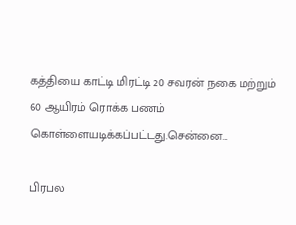கத்தியை காட்டி மிரட்டி 20 சவரன் நகை மற்றும் 60 ஆயிரம் ரொக்க பணம் கொள்ளையடிக்கப்பட்டது.சென்னை...

பிரபல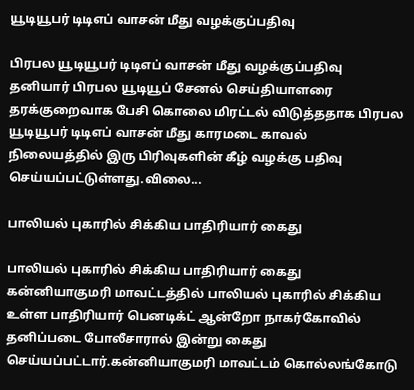யூடியூபர் டிடிஎப் வாசன் மீது வழக்குப்பதிவு

பிரபல யூடியூபர் டிடிஎப் வாசன் மீது வழக்குப்பதிவு தனியார் பிரபல யூடியூப் சேனல் செய்தியாளரை தரக்குறைவாக பேசி கொலை மிரட்டல் விடுத்ததாக பிரபல யூடியூபர் டிடிஎப் வாசன் மீது காரமடை காவல் நிலையத்தில் இரு பிரிவுகளின் கீழ் வழக்கு பதிவு செய்யப்பட்டுள்ளது.விலை...

பாலியல் புகாரில் சிக்கிய பாதிரியார் கைது

பாலியல் புகாரில் சிக்கிய பாதிரியார் கைது கன்னியாகுமரி மாவட்டத்தில் பாலியல் புகாரில் சிக்கிய உள்ள பாதிரியார் பெனடிக்ட் ஆன்றோ நாகர்கோவில் தனிப்படை போலீசாரால் இன்று கைது செய்யப்பட்டார்.கன்னியாகுமரி மாவட்டம் கொல்லங்கோடு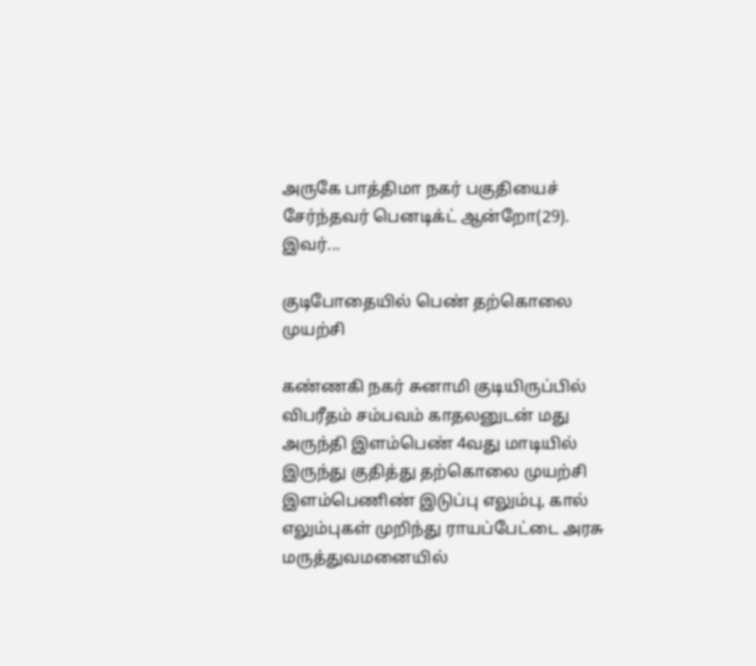அருகே பாத்திமா நகர் பகுதியைச் சேர்ந்தவர் பெனடிக்ட் ஆன்றோ(29). இவர்...

குடிபோதையில் பெண் தற்கொலை முயற்சி

கண்ணகி நகர் சுனாமி குடியிருப்பில் விபரீதம் சம்பவம் காதலனுடன் மது அருந்தி இளம்பெண் 4வது மாடியில் இருந்து குதித்து தற்கொலை முயற்சி இளம்பெணிண் இடுப்பு எலும்பு, கால் எலும்புகள் முறிந்து ராயப்பேட்டை அரசு மருத்துவமனையில்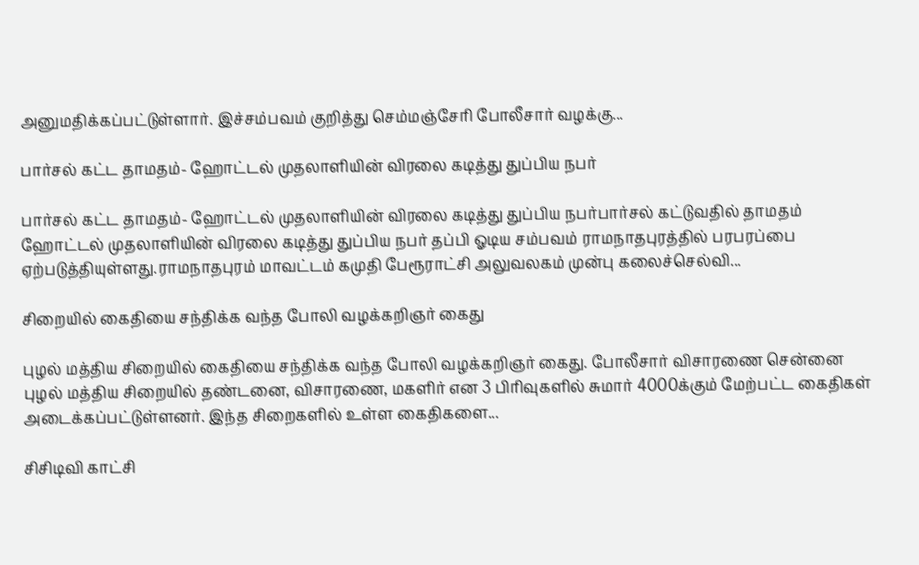அனுமதிக்கப்பட்டுள்ளார். இச்சம்பவம் குறித்து செம்மஞ்சேரி போலீசார் வழக்கு...

பார்சல் கட்ட தாமதம்- ஹோட்டல் முதலாளியின் விரலை கடித்து துப்பிய நபர்

பார்சல் கட்ட தாமதம்- ஹோட்டல் முதலாளியின் விரலை கடித்து துப்பிய நபர்பார்சல் கட்டுவதில் தாமதம் ஹோட்டல் முதலாளியின் விரலை கடித்து துப்பிய நபர் தப்பி ஓடிய சம்பவம் ராமநாதபுரத்தில் பரபரப்பை ஏற்படுத்தியுள்ளது.ராமநாதபுரம் மாவட்டம் கமுதி பேரூராட்சி அலுவலகம் முன்பு கலைச்செல்வி...

சிறையில் கைதியை சந்திக்க வந்த போலி வழக்கறிஞர் கைது

புழல் மத்திய சிறையில் கைதியை சந்திக்க வந்த போலி வழக்கறிஞர் கைது. போலீசார் விசாரணை சென்னை புழல் மத்திய சிறையில் தண்டனை, விசாரணை, மகளிர் என 3 பிரிவுகளில் சுமார் 4000க்கும் மேற்பட்ட கைதிகள் அடைக்கப்பட்டுள்ளனர். இந்த சிறைகளில் உள்ள கைதிகளை...

சிசிடிவி காட்சி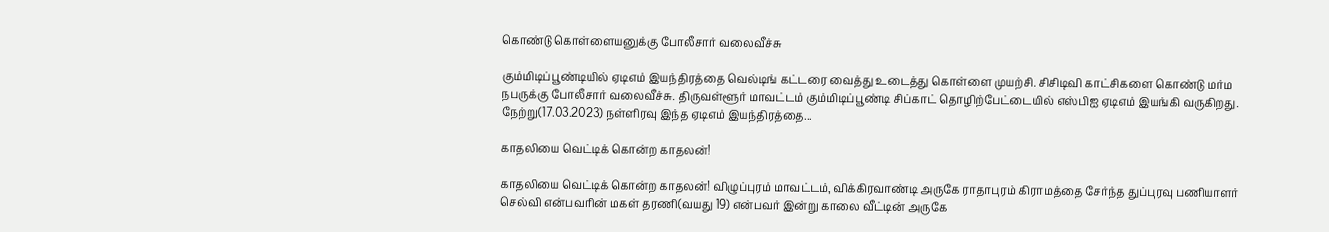கொண்டு கொள்ளையனுக்கு போலீசார் வலைவீச்சு

கும்மிடிப்பூண்டியில் ஏடிஎம் இயந்திரத்தை வெல்டிங் கட்டரை வைத்து உடைத்து கொள்ளை முயற்சி. சிசிடிவி காட்சிகளை கொண்டு மர்ம நபருக்கு போலீசார் வலைவீச்சு. திருவள்ளூர் மாவட்டம் கும்மிடிப்பூண்டி சிப்காட் தொழிற்பேட்டையில் எஸ்பிஐ ஏடிஎம் இயங்கி வருகிறது. நேற்று(17.03.2023) நள்ளிரவு இந்த ஏடிஎம் இயந்திரத்தை...

காதலியை வெட்டிக் கொன்ற காதலன்!

காதலியை வெட்டிக் கொன்ற காதலன்! விழுப்புரம் மாவட்டம், விக்கிரவாண்டி அருகே ராதாபுரம் கிராமத்தை சேர்ந்த துப்புரவு பணியாளர் செல்வி என்பவரின் மகள் தரணி(வயது 19) என்பவர் இன்று காலை வீட்டின் அருகே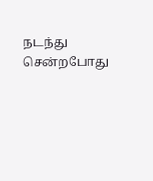நடந்து சென்றபோது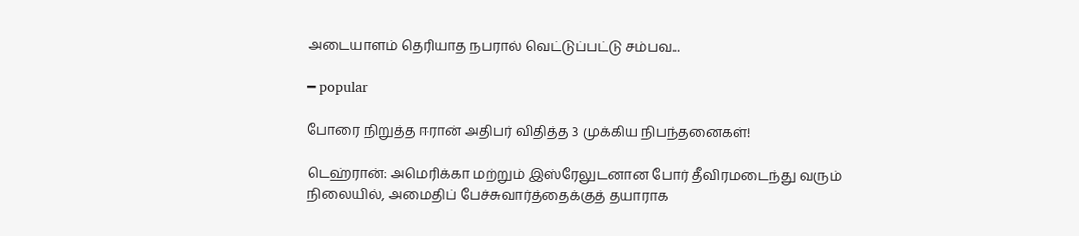அடையாளம் தெரியாத நபரால் வெட்டுப்பட்டு சம்பவ...

━ popular

போரை நிறுத்த ஈரான் அதிபர் விதித்த 3 முக்கிய நிபந்தனைகள்!

டெஹ்ரான்: அமெரிக்கா மற்றும் இஸ்ரேலுடனான போர் தீவிரமடைந்து வரும் நிலையில், அமைதிப் பேச்சுவார்த்தைக்குத் தயாராக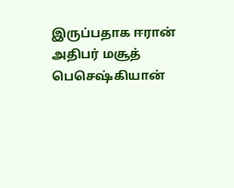இருப்பதாக ஈரான் அதிபர் மசூத் பெசெஷ்கியான்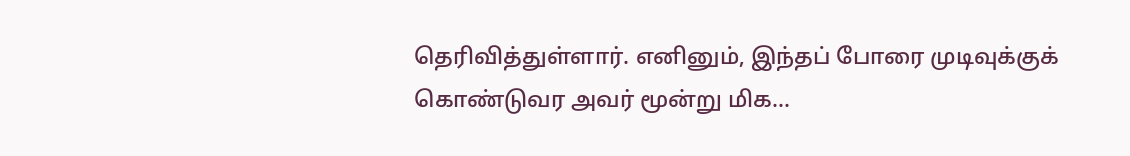தெரிவித்துள்ளார். எனினும், இந்தப் போரை முடிவுக்குக் கொண்டுவர அவர் மூன்று மிக...